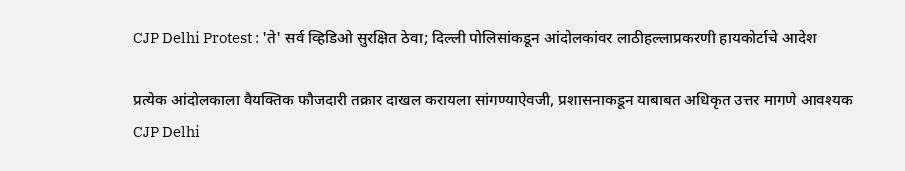CJP Delhi Protest : 'ते' सर्व व्हिडिओ सुरक्षित ठेवा; दिल्ली पोलिसांकडून आंदोलकांवर लाठीहल्‍लाप्रकरणी हायकोर्टाचे आदेश

प्रत्येक आंदोलकाला वैयक्तिक फौजदारी तक्रार दाखल करायला सांगण्याऐवजी, प्रशासनाकडून याबाबत अधिकृत उत्तर मागणे आवश्यक
CJP Delhi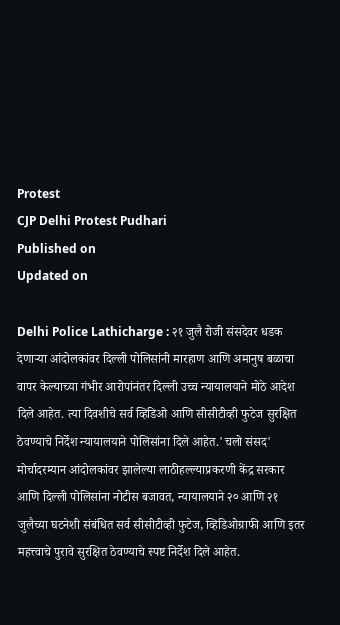Protest
CJP Delhi Protest Pudhari
Published on
Updated on

Delhi Police Lathicharge : २१ जुलै रोजी संसदेवर धडक देणाऱ्या आंदोलकांवर दिल्ली पोलिसांनी मारहाण आणि अमानुष बळाचा वापर केल्याच्या गंभीर आरोपांनंतर दिल्ली उच्च न्यायालयाने मोठे आदेश दिले आहेत. त्या दिवशीचे सर्व व्हिडिओ आणि सीसीटीव्ही फुटेज सुरक्षित ठेवण्याचे निर्देश न्यायालयाने पोलिसांना दिले आहेत.'चलो संसद' मोर्चादरम्यान आंदोलकांवर झालेल्या लाठीहल्ल्याप्रकरणी केंद्र सरकार आणि दिल्ली पोलिसांना नोटीस बजावत, न्यायालयाने २० आणि २१ जुलैच्या घटनेशी संबंधित सर्व सीसीटीव्ही फुटेज, व्हिडिओग्राफी आणि इतर महत्त्वाचे पुरावे सुरक्षित ठेवण्याचे स्पष्ट निर्देश दिले आहेत.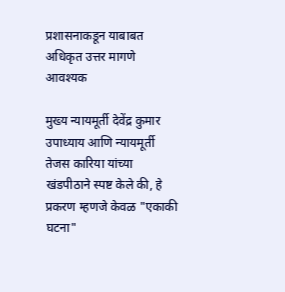प्रशासनाकडून याबाबत अधिकृत उत्तर मागणे आवश्यक

मुख्य न्यायमूर्ती देवेंद्र कुमार उपाध्याय आणि न्यायमूर्ती तेजस कारिया यांच्या खंडपीठाने स्पष्ट केले की, हे प्रकरण म्हणजे केवळ "एकाकी घटना"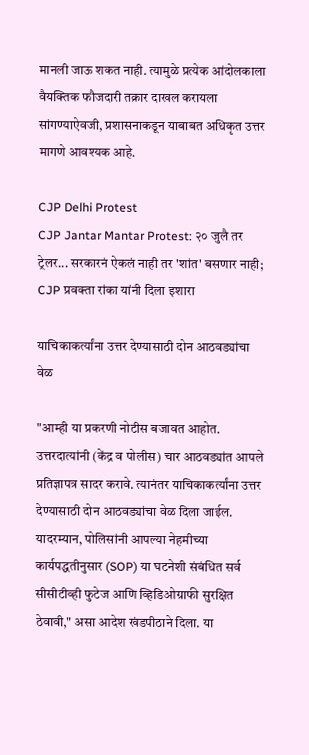मानली जाऊ शकत नाही. त्यामुळे प्रत्येक आंदोलकाला वैयक्तिक फौजदारी तक्रार दाखल करायला सांगण्याऐवजी, प्रशासनाकडून याबाबत अधिकृत उत्तर मागणे आवश्यक आहे.

CJP Delhi Protest
CJP Jantar Mantar Protest: २० जुलै तर ट्रेलर... सरकारनं ऐकलं नाही तर 'शांत' बसणार नाही; CJP प्रवक्ता रांका यांनी दिला इशारा

याचिकाकर्त्यांना उत्तर देण्यासाठी दोन आठवड्यांचा वेळ

"आम्ही या प्रकरणी नोटीस बजावत आहोत. उत्तरदात्यांनी (केंद्र व पोलीस) चार आठवड्यांत आपले प्रतिज्ञापत्र सादर करावे. त्यानंतर याचिकाकर्त्यांना उत्तर देण्यासाठी दोन आठवड्यांचा वेळ दिला जाईल. यादरम्यान, पोलिसांनी आपल्या नेहमीच्या कार्यपद्धतीनुसार (SOP) या घटनेशी संबंधित सर्व सीसीटीव्ही फुटेज आणि व्हिडिओग्राफी सुरक्षित ठेवावी," असा आदेश खंडपीठाने दिला. या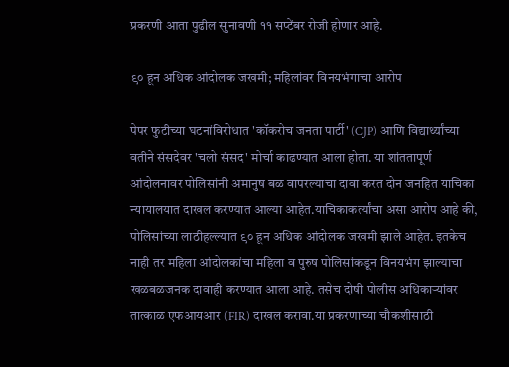प्रकरणी आता पुढील सुनावणी ११ सप्‍टेंबर रोजी होणार आहे.

९० हून अधिक आंदोलक जखमी; महिलांवर विनयभंगाचा आरोप

पेपर फुटीच्या घटनांविरोधात 'कॉकरोच जनता पार्टी' (CJP) आणि विद्यार्थ्यांच्या वतीने संसदेवर 'चलो संसद' मोर्चा काढण्यात आला होता. या शांततापूर्ण आंदोलनावर पोलिसांनी अमानुष बळ वापरल्याचा दावा करत दोन जनहित याचिका न्यायालयात दाखल करण्यात आल्या आहेत.याचिकाकर्त्यांचा असा आरोप आहे की, पोलिसांच्या लाठीहल्ल्यात ९० हून अधिक आंदोलक जखमी झाले आहेत. इतकेच नाही तर महिला आंदोलकांचा महिला व पुरुष पोलिसांकडून विनयभंग झाल्याचा खळबळजनक दावाही करण्यात आला आहे. तसेच दोषी पोलीस अधिकाऱ्यांवर तात्काळ एफआयआर (FIR) दाखल करावा.या प्रकरणाच्या चौकशीसाठी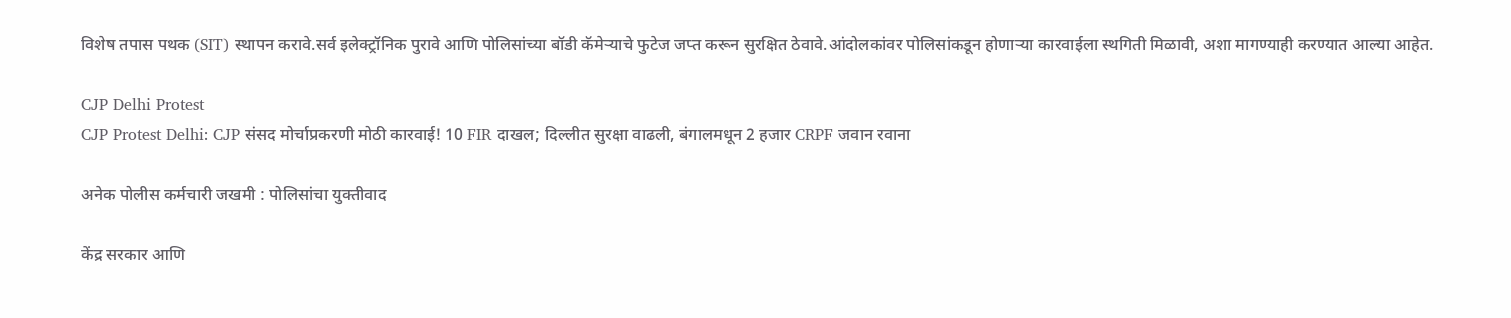विशेष तपास पथक (SIT) स्थापन करावे.सर्व इलेक्ट्रॉनिक पुरावे आणि पोलिसांच्या बॉडी कॅमेऱ्याचे फुटेज जप्त करून सुरक्षित ठेवावे.आंदोलकांवर पोलिसांकडून होणाऱ्या कारवाईला स्थगिती मिळावी, अशा मागण्‍याही करण्‍यात आल्‍या आहेत.

CJP Delhi Protest
CJP Protest Delhi: CJP संसद मोर्चाप्रकरणी मोठी कारवाई! 10 FIR दाखल; दिल्लीत सुरक्षा वाढली, बंगालमधून 2 हजार CRPF जवान रवाना

अनेक पोलीस कर्मचारी जखमी : पोलिसांचा युक्‍तीवाद

केंद्र सरकार आणि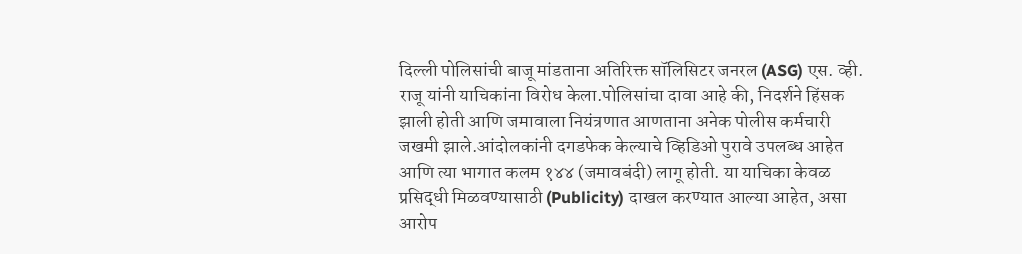दिल्ली पोलिसांची बाजू मांडताना अतिरिक्त सॉलिसिटर जनरल (ASG) एस. व्ही. राजू यांनी याचिकांना विरोध केला.पोलिसांचा दावा आहे की, निदर्शने हिंसक झाली होती आणि जमावाला नियंत्रणात आणताना अनेक पोलीस कर्मचारी जखमी झाले.आंदोलकांनी दगडफेक केल्याचे व्हिडिओ पुरावे उपलब्ध आहेत आणि त्या भागात कलम १४४ (जमावबंदी) लागू होती. या याचिका केवळ प्रसिद्धी मिळवण्यासाठी (Publicity) दाखल करण्यात आल्या आहेत, असा आरोप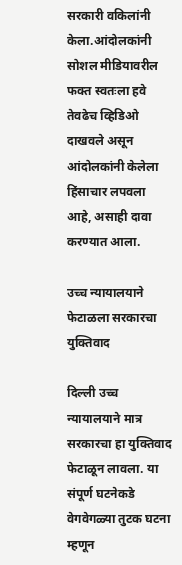सरकारी वकिलांनी केला.आंदोलकांनी सोशल मीडियावरील फक्त स्वतःला हवे तेवढेच व्हिडिओ दाखवले असून आंदोलकांनी केलेला हिंसाचार लपवला आहे, असाही दावा करण्‍यात आला.

उच्च न्यायालयाने फेटाळला सरकारचा युक्तिवाद

दिल्ली उच्च न्यायालयाने मात्र सरकारचा हा युक्तिवाद फेटाळून लावला. या संपूर्ण घटनेकडे वेगवेगळ्या तुटक घटना म्हणून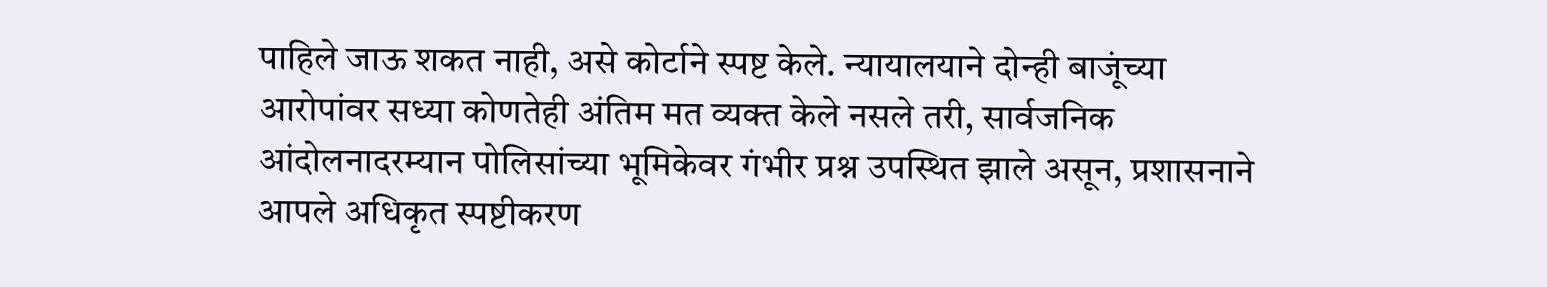पाहिले जाऊ शकत नाही, असे कोर्टाने स्पष्ट केले. न्यायालयाने दोन्ही बाजूंच्या आरोपांवर सध्या कोणतेही अंतिम मत व्यक्त केले नसले तरी, सार्वजनिक आंदोलनादरम्यान पोलिसांच्या भूमिकेवर गंभीर प्रश्न उपस्थित झाले असून, प्रशासनाने आपले अधिकृत स्पष्टीकरण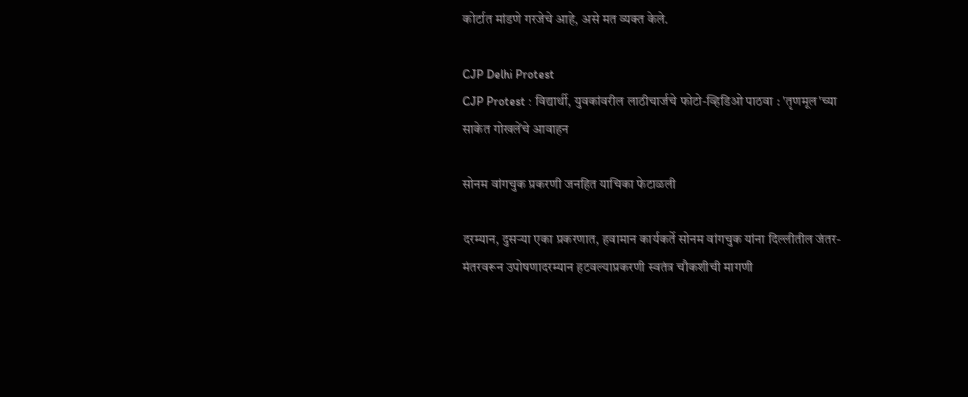कोर्टात मांडणे गरजेचे आहे, असे मत व्यक्त केले.

CJP Delhi Protest
CJP Protest : विद्यार्थी, युवकांवरील लाठीचार्जचे फोटो-व्हिडिओ पाठवा : 'तृणमूल'च्या साकेत गोखलेंचे आवाहन

सोनम वांगचुक प्रकरणी जनहित याचिका फेटाळली

दरम्यान, दुसऱ्या एका प्रकरणात, हवामान कार्यकर्ते सोनम वांगचुक यांना दिल्लीतील जंतर-मंतरवरून उपोषणादरम्यान हटवल्याप्रकरणी स्वतंत्र चौकशीची मागणी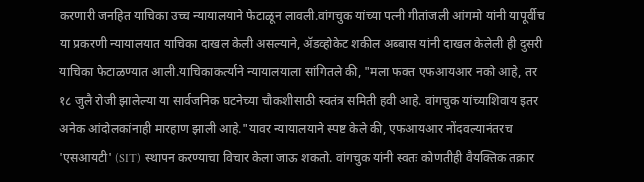करणारी जनहित याचिका उच्च न्यायालयाने फेटाळून लावली.वांगचुक यांच्या पत्नी गीतांजली आंगमो यांनी यापूर्वीच या प्रकरणी न्यायालयात याचिका दाखल केली असल्याने, ॲडव्होकेट शकील अब्बास यांनी दाखल केलेली ही दुसरी याचिका फेटाळण्यात आली.याचिकाकर्त्याने न्यायालयाला सांगितले की, "मला फक्त एफआयआर नको आहे, तर १८ जुलै रोजी झालेल्या या सार्वजनिक घटनेच्या चौकशीसाठी स्वतंत्र समिती हवी आहे. वांगचुक यांच्याशिवाय इतर अनेक आंदोलकांनाही मारहाण झाली आहे."यावर न्यायालयाने स्पष्ट केले की, एफआयआर नोंदवल्यानंतरच 'एसआयटी' (SIT) स्थापन करण्याचा विचार केला जाऊ शकतो. वांगचुक यांनी स्वतः कोणतीही वैयक्तिक तक्रार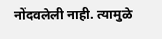नोंदवलेली नाही. त्यामुळे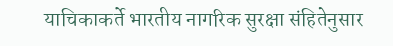याचिकाकर्ते भारतीय नागरिक सुरक्षा संहितेनुसार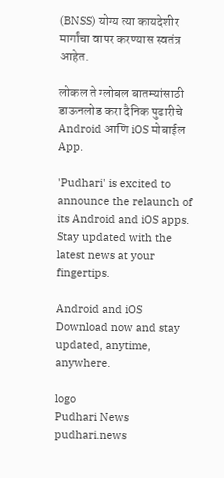(BNSS) योग्य त्या कायदेशीर मार्गांचा वापर करण्यास स्वतंत्र आहेत.

लोकल ते ग्लोबल बातम्यांसाठी डाऊनलोड करा दैनिक पुढारीचे Android आणि iOS मोबाईल App.

'Pudhari' is excited to announce the relaunch of its Android and iOS apps. Stay updated with the latest news at your fingertips.

Android and iOS Download now and stay updated, anytime, anywhere.

logo
Pudhari News
pudhari.news